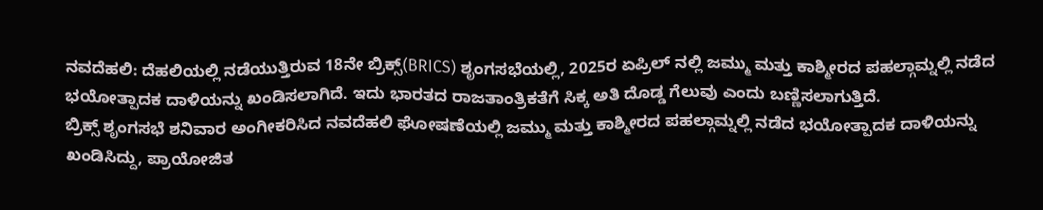ನವದೆಹಲಿ: ದೆಹಲಿಯಲ್ಲಿ ನಡೆಯುತ್ತಿರುವ 18ನೇ ಬ್ರಿಕ್ಸ್(BRICS) ಶೃಂಗಸಭೆಯಲ್ಲಿ, 2025ರ ಏಪ್ರಿಲ್ ನಲ್ಲಿ ಜಮ್ಮು ಮತ್ತು ಕಾಶ್ಮೀರದ ಪಹಲ್ಗಾಮ್ನಲ್ಲಿ ನಡೆದ ಭಯೋತ್ಪಾದಕ ದಾಳಿಯನ್ನು ಖಂಡಿಸಲಾಗಿದೆ. ಇದು ಭಾರತದ ರಾಜತಾಂತ್ರಿಕತೆಗೆ ಸಿಕ್ಕ ಅತಿ ದೊಡ್ಡ ಗೆಲುವು ಎಂದು ಬಣ್ಣಿಸಲಾಗುತ್ತಿದೆ.
ಬ್ರಿಕ್ಸ್ ಶೃಂಗಸಭೆ ಶನಿವಾರ ಅಂಗೀಕರಿಸಿದ ನವದೆಹಲಿ ಘೋಷಣೆಯಲ್ಲಿ ಜಮ್ಮು ಮತ್ತು ಕಾಶ್ಮೀರದ ಪಹಲ್ಗಾಮ್ನಲ್ಲಿ ನಡೆದ ಭಯೋತ್ಪಾದಕ ದಾಳಿಯನ್ನು ಖಂಡಿಸಿದ್ದು, ಪ್ರಾಯೋಜಿತ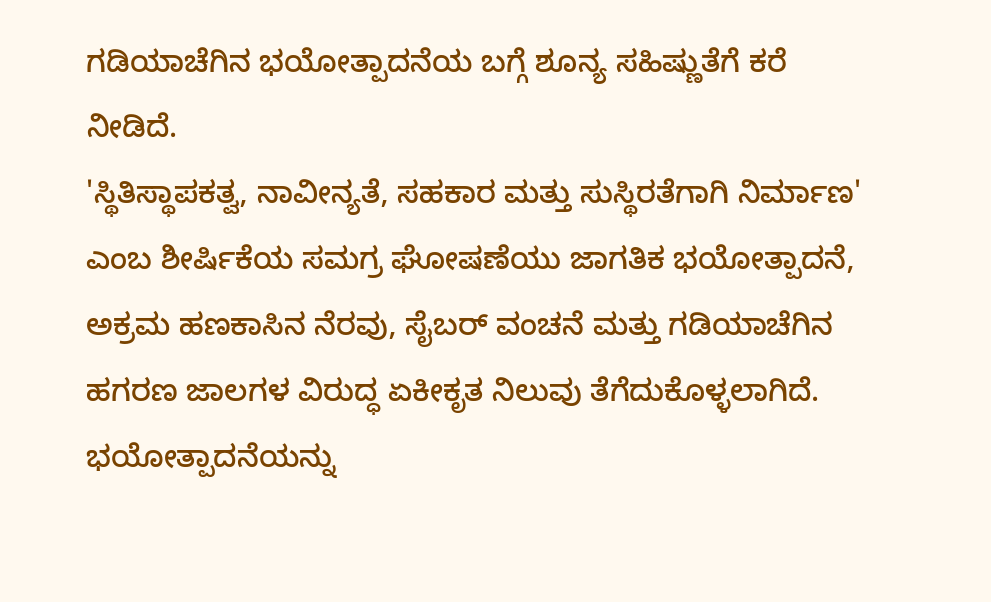ಗಡಿಯಾಚೆಗಿನ ಭಯೋತ್ಪಾದನೆಯ ಬಗ್ಗೆ ಶೂನ್ಯ ಸಹಿಷ್ಣುತೆಗೆ ಕರೆ ನೀಡಿದೆ.
'ಸ್ಥಿತಿಸ್ಥಾಪಕತ್ವ, ನಾವೀನ್ಯತೆ, ಸಹಕಾರ ಮತ್ತು ಸುಸ್ಥಿರತೆಗಾಗಿ ನಿರ್ಮಾಣ' ಎಂಬ ಶೀರ್ಷಿಕೆಯ ಸಮಗ್ರ ಘೋಷಣೆಯು ಜಾಗತಿಕ ಭಯೋತ್ಪಾದನೆ, ಅಕ್ರಮ ಹಣಕಾಸಿನ ನೆರವು, ಸೈಬರ್ ವಂಚನೆ ಮತ್ತು ಗಡಿಯಾಚೆಗಿನ ಹಗರಣ ಜಾಲಗಳ ವಿರುದ್ಧ ಏಕೀಕೃತ ನಿಲುವು ತೆಗೆದುಕೊಳ್ಳಲಾಗಿದೆ.
ಭಯೋತ್ಪಾದನೆಯನ್ನು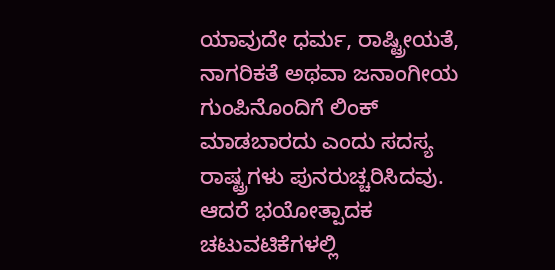ಯಾವುದೇ ಧರ್ಮ, ರಾಷ್ಟ್ರೀಯತೆ, ನಾಗರಿಕತೆ ಅಥವಾ ಜನಾಂಗೀಯ ಗುಂಪಿನೊಂದಿಗೆ ಲಿಂಕ್ ಮಾಡಬಾರದು ಎಂದು ಸದಸ್ಯ ರಾಷ್ಟ್ರಗಳು ಪುನರುಚ್ಚರಿಸಿದವು. ಆದರೆ ಭಯೋತ್ಪಾದಕ ಚಟುವಟಿಕೆಗಳಲ್ಲಿ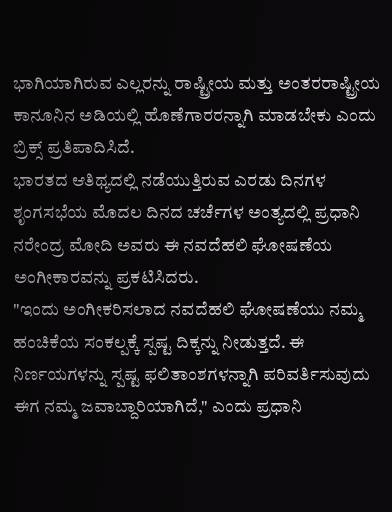ಭಾಗಿಯಾಗಿರುವ ಎಲ್ಲರನ್ನು ರಾಷ್ಟ್ರೀಯ ಮತ್ತು ಅಂತರರಾಷ್ಟ್ರೀಯ ಕಾನೂನಿನ ಅಡಿಯಲ್ಲಿ ಹೊಣೆಗಾರರನ್ನಾಗಿ ಮಾಡಬೇಕು ಎಂದು ಬ್ರಿಕ್ಸ್ ಪ್ರತಿಪಾದಿಸಿದೆ.
ಭಾರತದ ಆತಿಥ್ಯದಲ್ಲಿ ನಡೆಯುತ್ತಿರುವ ಎರಡು ದಿನಗಳ ಶೃಂಗಸಭೆಯ ಮೊದಲ ದಿನದ ಚರ್ಚೆಗಳ ಅಂತ್ಯದಲ್ಲಿ ಪ್ರಧಾನಿ ನರೇಂದ್ರ ಮೋದಿ ಅವರು ಈ ನವದೆಹಲಿ ಘೋಷಣೆಯ ಅಂಗೀಕಾರವನ್ನು ಪ್ರಕಟಿಸಿದರು.
"ಇಂದು ಅಂಗೀಕರಿಸಲಾದ ನವದೆಹಲಿ ಘೋಷಣೆಯು ನಮ್ಮ ಹಂಚಿಕೆಯ ಸಂಕಲ್ಪಕ್ಕೆ ಸ್ಪಷ್ಟ ದಿಕ್ಕನ್ನು ನೀಡುತ್ತದೆ. ಈ ನಿರ್ಣಯಗಳನ್ನು ಸ್ಪಷ್ಟ ಫಲಿತಾಂಶಗಳನ್ನಾಗಿ ಪರಿವರ್ತಿಸುವುದು ಈಗ ನಮ್ಮ ಜವಾಬ್ದಾರಿಯಾಗಿದೆ," ಎಂದು ಪ್ರಧಾನಿ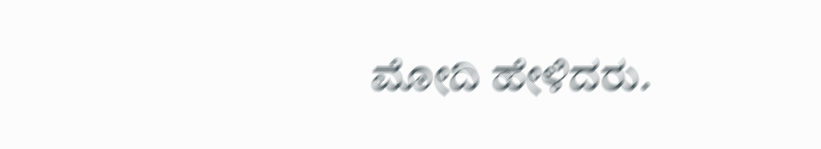ಮೋದಿ ಹೇಳಿದರು.